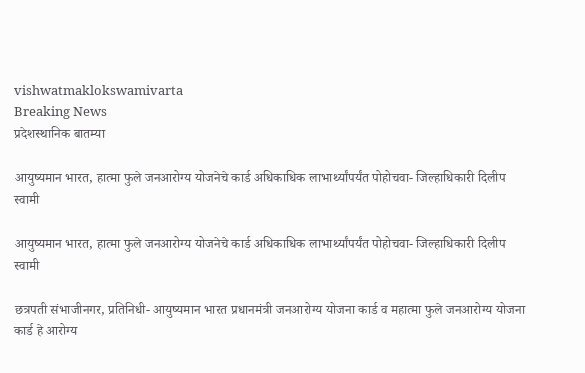vishwatmaklokswamivarta
Breaking News
प्रदेशस्थानिक बातम्या

आयुष्यमान भारत, हात्मा फुले जनआरोग्य योजनेचे कार्ड अधिकाधिक लाभार्थ्यांपर्यंत पोहोचवा- जिल्हाधिकारी दिलीप स्वामी

आयुष्यमान भारत, हात्मा फुले जनआरोग्य योजनेचे कार्ड अधिकाधिक लाभार्थ्यांपर्यंत पोहोचवा- जिल्हाधिकारी दिलीप स्वामी

छत्रपती संभाजीनगर, प्रतिनिधी- आयुष्यमान भारत प्रधानमंत्री जनआरोग्य योजना कार्ड व महात्मा फुले जनआरोग्य योजना कार्ड हे आरोग्य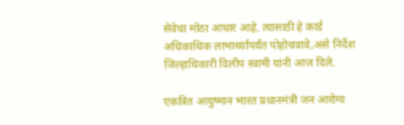सेवेचा मोठा आधार आहे. त्यासाठी हे कार्ड अधिकाधिक लाभार्थ्यांपर्यंत पोहोचवावे,असे निर्देश जिल्हाधिकारी दिलीप स्वामी यांनी आज दिले.

एकत्रित आयुष्मान भारत प्रधानमंत्री जन आरोग्य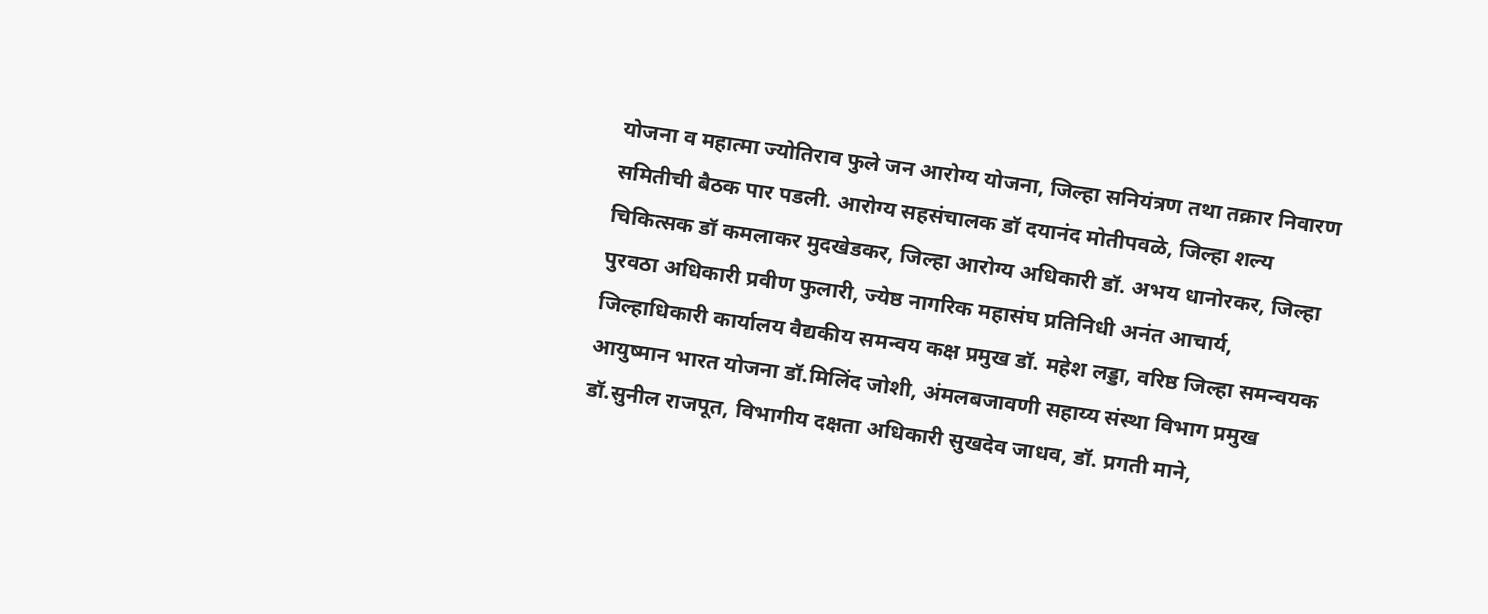योजना व महात्मा ज्योतिराव फुले जन आरोग्य योजना, जिल्हा सनियंत्रण तथा तक्रार निवारण समितीची बैठक पार पडली. आरोग्य सहसंचालक डॉ दयानंद मोतीपवळे, जिल्हा शल्य चिकित्सक डॉ कमलाकर मुदखेडकर, जिल्हा आरोग्य अधिकारी डॉ. अभय धानोरकर, जिल्हा पुरवठा अधिकारी प्रवीण फुलारी, ज्येष्ठ नागरिक महासंघ प्रतिनिधी अनंत आचार्य, जिल्हाधिकारी कार्यालय वैद्यकीय समन्वय कक्ष प्रमुख डॉ. महेश लड्डा, वरिष्ठ जिल्हा समन्वयक आयुष्मान भारत योजना डॉ.मिलिंद जोशी, अंमलबजावणी सहाय्य संस्था विभाग प्रमुख डॉ.सुनील राजपूत, विभागीय दक्षता अधिकारी सुखदेव जाधव, डॉ. प्रगती माने,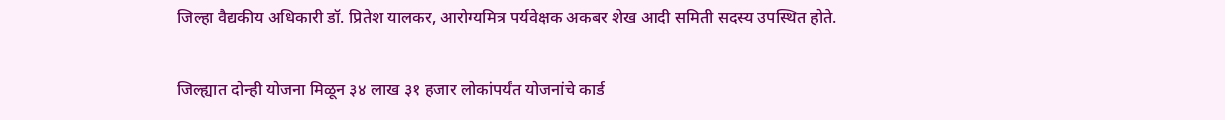जिल्हा वैद्यकीय अधिकारी डॉ. प्रितेश यालकर, आरोग्यमित्र पर्यवेक्षक अकबर शेख आदी समिती सदस्य उपस्थित होते.

जिल्ह्यात दोन्ही योजना मिळून ३४ लाख ३१ हजार लोकांपर्यंत योजनांचे कार्ड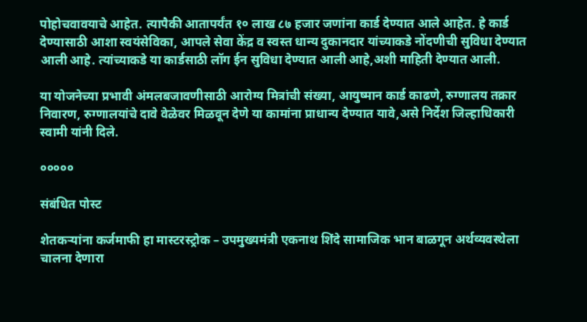पोहोचवावयाचे आहेत. त्यापैकी आतापर्यंत १० लाख ८७ हजार जणांना कार्ड देण्यात आले आहेत. हे कार्ड देण्यासाठी आशा स्वयंसेविका, आपले सेवा केंद्र व स्वस्त धान्य दुकानदार यांच्याकडे नोंदणीची सुविधा देण्यात आली आहे. त्यांच्याकडे या कार्डसाठी लॉग ईन सुविधा देण्यात आली आहे,अशी माहिती देण्यात आली.

या योजनेच्या प्रभावी अंमलबजावणीसाठी आरोग्य मित्रांची संख्या, आयुष्मान कार्ड काढणे, रुग्णालय तक्रार निवारण, रुग्णालयांचे दावे वेळेवर मिळवून देणे या कामांना प्राधान्य देण्यात यावे,असे निर्देश जिल्हाधिकारी स्वामी यांनी दिले.

०००००

संबंधित पोस्ट

शेतकऱ्यांना कर्जमाफी हा मास्टरस्ट्रोक – उपमुख्यमंत्री एकनाथ शिंदे सामाजिक भान बाळगून अर्थव्यवस्थेला चालना देणारा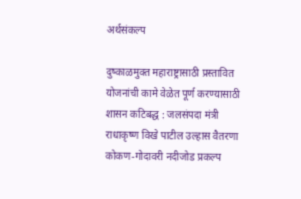अर्थसंकल्प

दुष्काळमुक्त महाराष्ट्रासाठी प्रस्तावित योजनांची कामे वेळेत पूर्ण करण्यासाठी शासन कटिबद्ध : जलसंपदा मंत्री राधाकृष्ण विखे पाटील उल्हास वैतरणा कोकण-गोदावरी नदीजोड प्रकल्प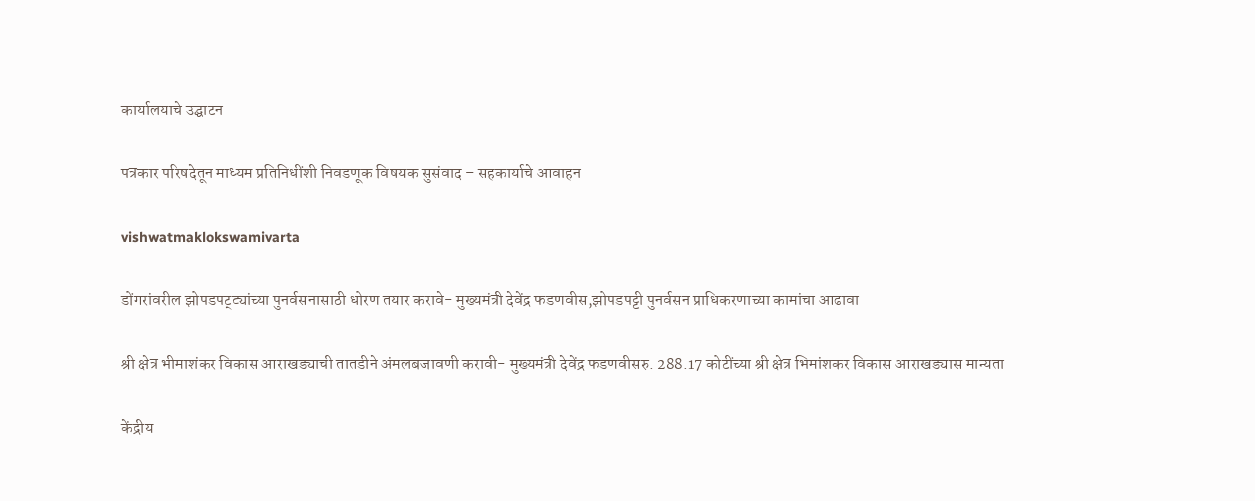कार्यालयाचे उद्घाटन

पत्रकार परिषदेतून माध्यम प्रतिनिधींशी निवडणूक विषयक सुसंवाद – सहकार्याचे आवाहन

vishwatmaklokswamivarta

डोंगरांवरील झोपडपट्ट्यांच्या पुनर्वसनासाठी धोरण तयार करावे- मुख्यमंत्री देवेंद्र फडणवीस,झोपडपट्टी पुनर्वसन प्राधिकरणाच्या कामांचा आढावा

श्री क्षेत्र भीमाशंकर विकास आराखड्याची तातडीने अंमलबजावणी करावी- मुख्यमंत्री देवेंद्र फडणवीसरु. 288.17 कोटींच्या श्री क्षेत्र भिमांशकर विकास आराखड्यास मान्यता

केंद्रीय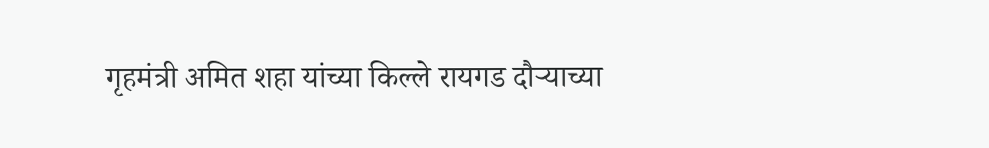गृहमंत्री अमित शहा यांच्या किल्ले रायगड दौऱ्याच्या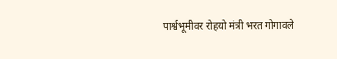पार्श्वभूमीवर रोहयो मंत्री भरत गोगावले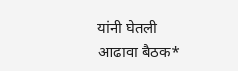यांनी घेतली आढावा बैठक*